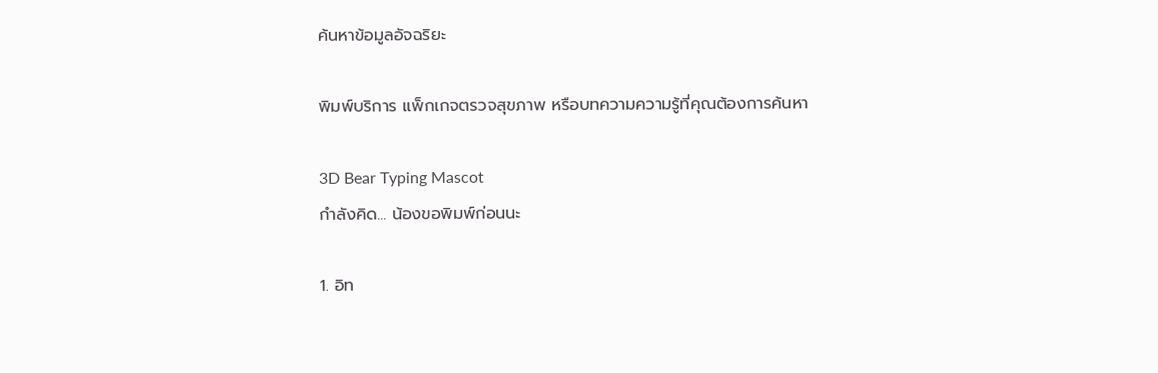ค้นหาข้อมูลอัจฉริยะ

พิมพ์บริการ แพ็กเกจตรวจสุขภาพ หรือบทความความรู้ที่คุณต้องการค้นหา

3D Bear Typing Mascot
กำลังคิด... น้องขอพิมพ์ก่อนนะ

1. อิท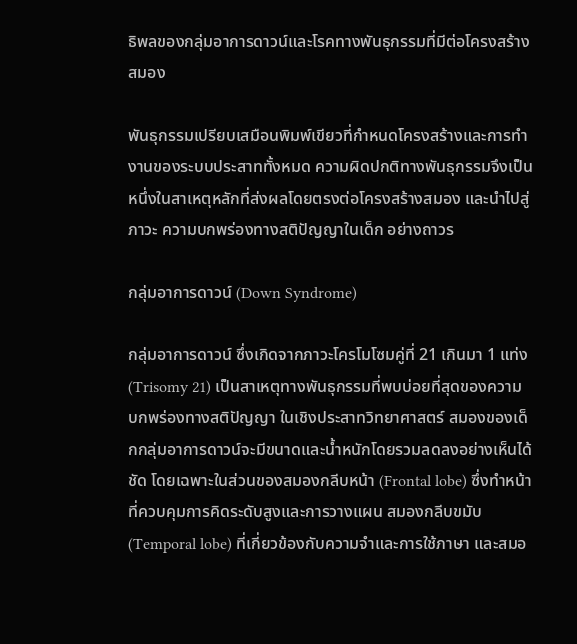ธิพลของกลุ่มอาการดาวน์และโรคทางพันธุกรรมที่มีต่อโครงสร้างสมอง

พันธุกรรมเปรียบเสมือนพิมพ์เขียวที่กำหนดโครงสร้างและการทำงานของระบบประสาททั้งหมด ความผิดปกติทางพันธุกรรมจึงเป็นหนึ่งในสาเหตุหลักที่ส่งผลโดยตรงต่อโครงสร้างสมอง และนำไปสู่ภาวะ ความบกพร่องทางสติปัญญาในเด็ก อย่างถาวร

กลุ่มอาการดาวน์ (Down Syndrome)

กลุ่มอาการดาวน์ ซึ่งเกิดจากภาวะโครโมโซมคู่ที่ 21 เกินมา 1 แท่ง (Trisomy 21) เป็นสาเหตุทางพันธุกรรมที่พบบ่อยที่สุดของความบกพร่องทางสติปัญญา ในเชิงประสาทวิทยาศาสตร์ สมองของเด็กกลุ่มอาการดาวน์จะมีขนาดและน้ำหนักโดยรวมลดลงอย่างเห็นได้ชัด โดยเฉพาะในส่วนของสมองกลีบหน้า (Frontal lobe) ซึ่งทำหน้าที่ควบคุมการคิดระดับสูงและการวางแผน สมองกลีบขมับ (Temporal lobe) ที่เกี่ยวข้องกับความจำและการใช้ภาษา และสมอ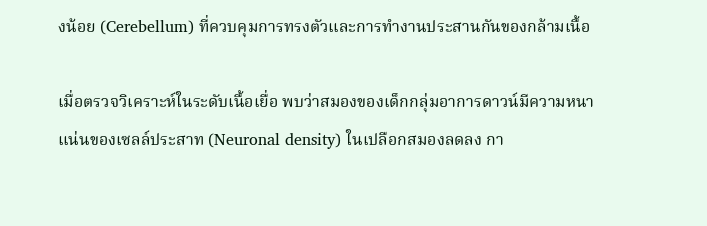งน้อย (Cerebellum) ที่ควบคุมการทรงตัวและการทำงานประสานกันของกล้ามเนื้อ

เมื่อตรวจวิเคราะห์ในระดับเนื้อเยื่อ พบว่าสมองของเด็กกลุ่มอาการดาวน์มีความหนาแน่นของเซลล์ประสาท (Neuronal density) ในเปลือกสมองลดลง กา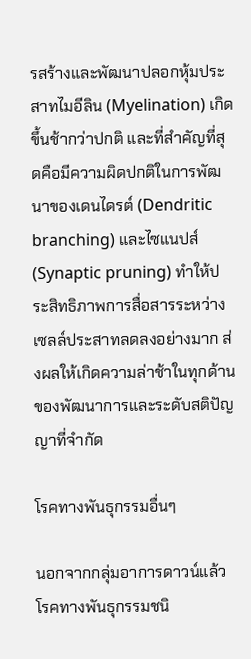รสร้างและพัฒนาปลอกหุ้มประสาทไมอีลิน (Myelination) เกิดขึ้นช้ากว่าปกติ และที่สำคัญที่สุดคือมีความผิดปกติในการพัฒนาของเดนไดรต์ (Dendritic branching) และไซแนปส์ (Synaptic pruning) ทำให้ประสิทธิภาพการสื่อสารระหว่างเซลล์ประสาทลดลงอย่างมาก ส่งผลให้เกิดความล่าช้าในทุกด้านของพัฒนาการและระดับสติปัญญาที่จำกัด

โรคทางพันธุกรรมอื่นๆ

นอกจากกลุ่มอาการดาวน์แล้ว โรคทางพันธุกรรมชนิ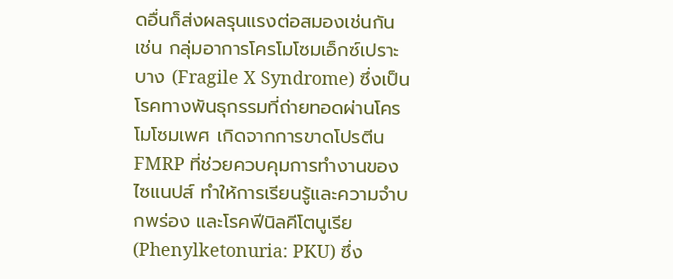ดอื่นก็ส่งผลรุนแรงต่อสมองเช่นกัน เช่น กลุ่มอาการโครโมโซมเอ็กซ์เปราะบาง (Fragile X Syndrome) ซึ่งเป็นโรคทางพันธุกรรมที่ถ่ายทอดผ่านโครโมโซมเพศ เกิดจากการขาดโปรตีน FMRP ที่ช่วยควบคุมการทำงานของไซแนปส์ ทำให้การเรียนรู้และความจำบกพร่อง และโรคฟีนิลคีโตนูเรีย (Phenylketonuria: PKU) ซึ่ง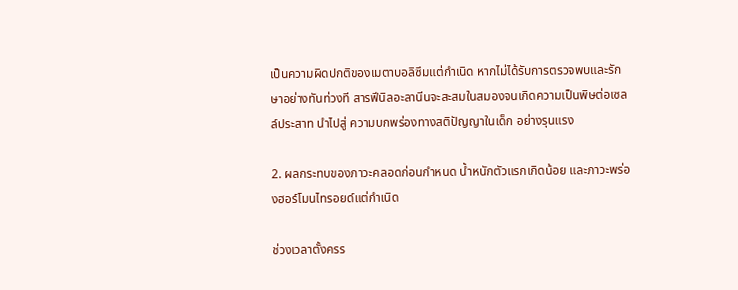เป็นความผิดปกติของเมตาบอลิซึมแต่กำเนิด หากไม่ได้รับการตรวจพบและรักษาอย่างทันท่วงที สารฟีนิลอะลานีนจะสะสมในสมองจนเกิดความเป็นพิษต่อเซลล์ประสาท นำไปสู่ ความบกพร่องทางสติปัญญาในเด็ก อย่างรุนแรง

2. ผลกระทบของภาวะคลอดก่อนกำหนด น้ำหนักตัวแรกเกิดน้อย และภาวะพร่องฮอร์โมนไทรอยด์แต่กำเนิด

ช่วงเวลาตั้งครร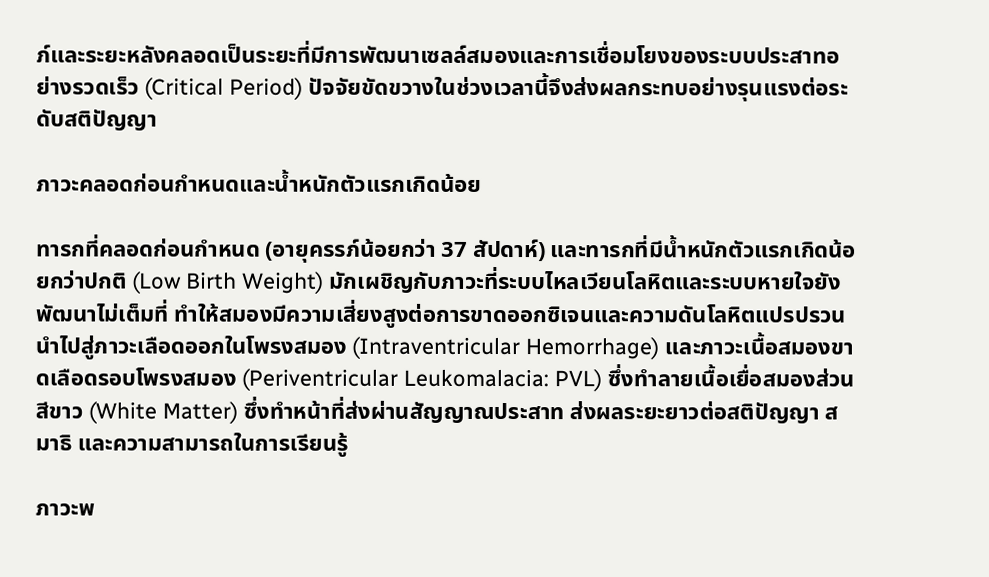ภ์และระยะหลังคลอดเป็นระยะที่มีการพัฒนาเซลล์สมองและการเชื่อมโยงของระบบประสาทอย่างรวดเร็ว (Critical Period) ปัจจัยขัดขวางในช่วงเวลานี้จึงส่งผลกระทบอย่างรุนแรงต่อระดับสติปัญญา

ภาวะคลอดก่อนกำหนดและน้ำหนักตัวแรกเกิดน้อย

ทารกที่คลอดก่อนกำหนด (อายุครรภ์น้อยกว่า 37 สัปดาห์) และทารกที่มีน้ำหนักตัวแรกเกิดน้อยกว่าปกติ (Low Birth Weight) มักเผชิญกับภาวะที่ระบบไหลเวียนโลหิตและระบบหายใจยังพัฒนาไม่เต็มที่ ทำให้สมองมีความเสี่ยงสูงต่อการขาดออกซิเจนและความดันโลหิตแปรปรวน นำไปสู่ภาวะเลือดออกในโพรงสมอง (Intraventricular Hemorrhage) และภาวะเนื้อสมองขาดเลือดรอบโพรงสมอง (Periventricular Leukomalacia: PVL) ซึ่งทำลายเนื้อเยื่อสมองส่วนสีขาว (White Matter) ซึ่งทำหน้าที่ส่งผ่านสัญญาณประสาท ส่งผลระยะยาวต่อสติปัญญา สมาธิ และความสามารถในการเรียนรู้

ภาวะพ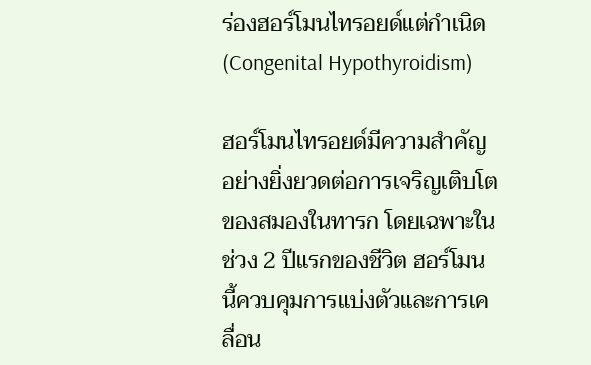ร่องฮอร์โมนไทรอยด์แต่กำเนิด (Congenital Hypothyroidism)

ฮอร์โมนไทรอยด์มีความสำคัญอย่างยิ่งยวดต่อการเจริญเติบโตของสมองในทารก โดยเฉพาะในช่วง 2 ปีแรกของชีวิต ฮอร์โมนนี้ควบคุมการแบ่งตัวและการเคลื่อน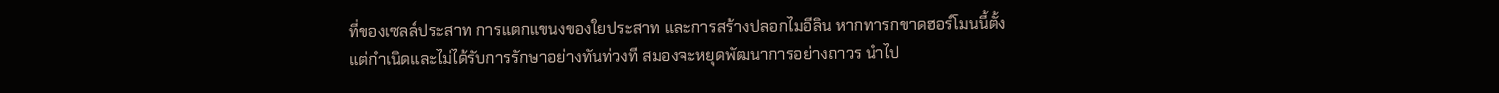ที่ของเซลล์ประสาท การแตกแขนงของใยประสาท และการสร้างปลอกไมอีลิน หากทารกขาดฮอร์โมนนี้ตั้งแต่กำเนิดและไม่ได้รับการรักษาอย่างทันท่วงที สมองจะหยุดพัฒนาการอย่างถาวร นำไป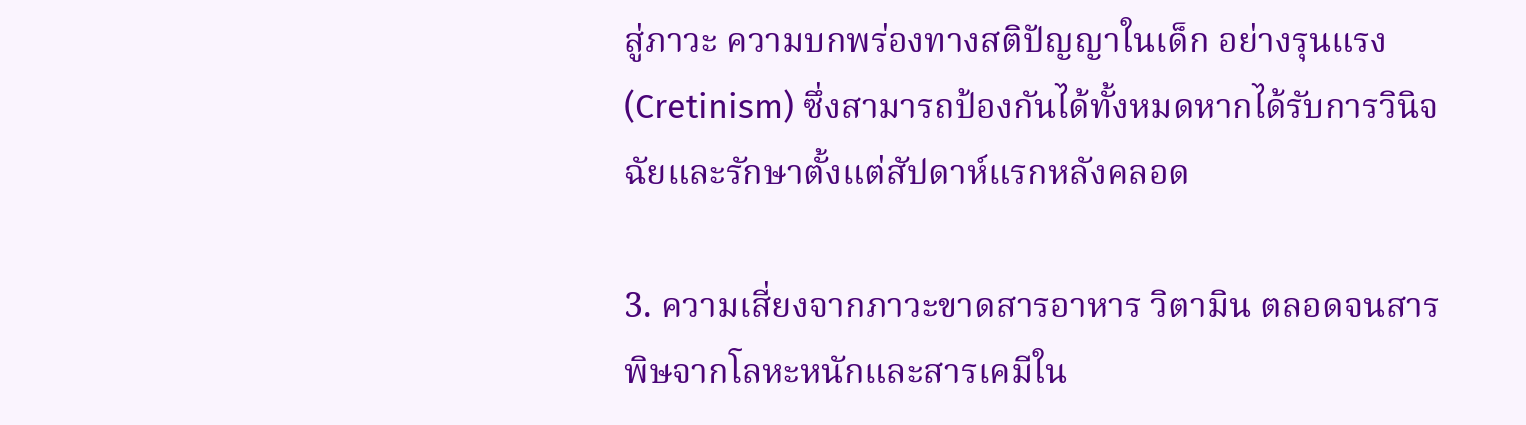สู่ภาวะ ความบกพร่องทางสติปัญญาในเด็ก อย่างรุนแรง (Cretinism) ซึ่งสามารถป้องกันได้ทั้งหมดหากได้รับการวินิจฉัยและรักษาตั้งแต่สัปดาห์แรกหลังคลอด

3. ความเสี่ยงจากภาวะขาดสารอาหาร วิตามิน ตลอดจนสารพิษจากโลหะหนักและสารเคมีใน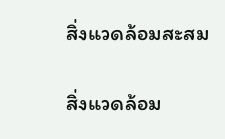สิ่งแวดล้อมสะสม

สิ่งแวดล้อม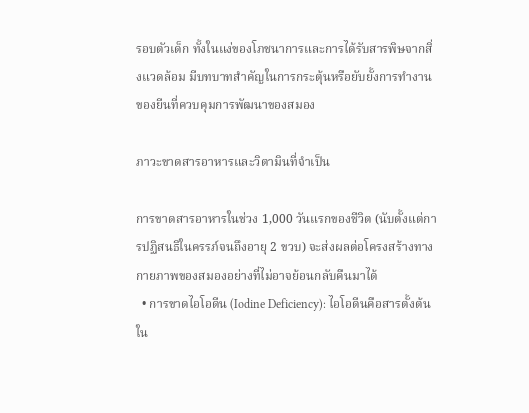รอบตัวเด็ก ทั้งในแง่ของโภชนาการและการได้รับสารพิษจากสิ่งแวดล้อม มีบทบาทสำคัญในการกระตุ้นหรือยับยั้งการทำงานของยีนที่ควบคุมการพัฒนาของสมอง

ภาวะขาดสารอาหารและวิตามินที่จำเป็น

การขาดสารอาหารในช่วง 1,000 วันแรกของชีวิต (นับตั้งแต่การปฏิสนธิในครรภ์จนถึงอายุ 2 ขวบ) จะส่งผลต่อโครงสร้างทางกายภาพของสมองอย่างที่ไม่อาจย้อนกลับคืนมาได้
  • การขาดไอโอดีน (Iodine Deficiency): ไอโอดีนคือสารตั้งต้นใน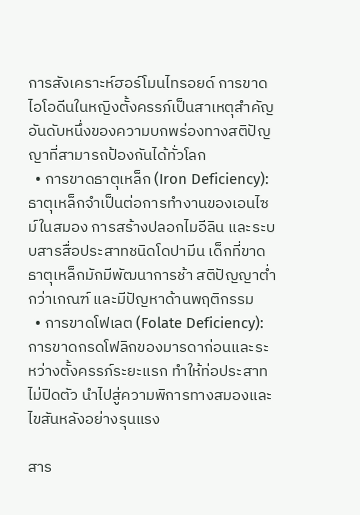การสังเคราะห์ฮอร์โมนไทรอยด์ การขาดไอโอดีนในหญิงตั้งครรภ์เป็นสาเหตุสำคัญอันดับหนึ่งของความบกพร่องทางสติปัญญาที่สามารถป้องกันได้ทั่วโลก
  • การขาดธาตุเหล็ก (Iron Deficiency): ธาตุเหล็กจำเป็นต่อการทำงานของเอนไซม์ในสมอง การสร้างปลอกไมอีลิน และระบบสารสื่อประสาทชนิดโดปามีน เด็กที่ขาดธาตุเหล็กมักมีพัฒนาการช้า สติปัญญาต่ำกว่าเกณฑ์ และมีปัญหาด้านพฤติกรรม
  • การขาดโฟเลต (Folate Deficiency): การขาดกรดโฟลิกของมารดาก่อนและระหว่างตั้งครรภ์ระยะแรก ทำให้ท่อประสาทไม่ปิดตัว นำไปสู่ความพิการทางสมองและไขสันหลังอย่างรุนแรง

สาร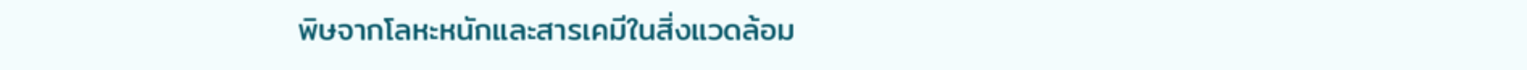พิษจากโลหะหนักและสารเคมีในสิ่งแวดล้อม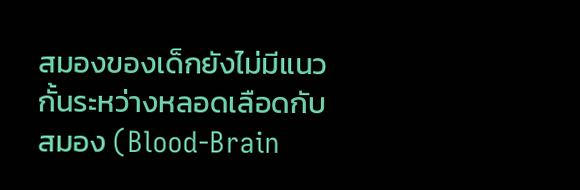สมองของเด็กยังไม่มีแนวกั้นระหว่างหลอดเลือดกับสมอง (Blood-Brain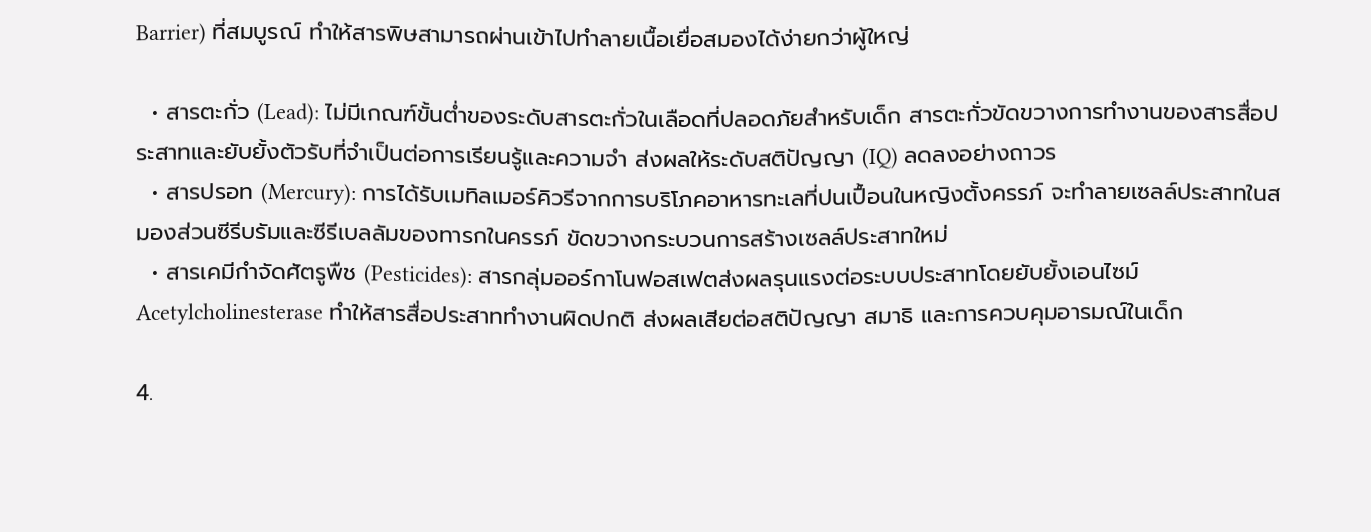Barrier) ที่สมบูรณ์ ทำให้สารพิษสามารถผ่านเข้าไปทำลายเนื้อเยื่อสมองได้ง่ายกว่าผู้ใหญ่

  • สารตะกั่ว (Lead): ไม่มีเกณฑ์ขั้นต่ำของระดับสารตะกั่วในเลือดที่ปลอดภัยสำหรับเด็ก สารตะกั่วขัดขวางการทำงานของสารสื่อประสาทและยับยั้งตัวรับที่จำเป็นต่อการเรียนรู้และความจำ ส่งผลให้ระดับสติปัญญา (IQ) ลดลงอย่างถาวร
  • สารปรอท (Mercury): การได้รับเมทิลเมอร์คิวรีจากการบริโภคอาหารทะเลที่ปนเปื้อนในหญิงตั้งครรภ์ จะทำลายเซลล์ประสาทในสมองส่วนซีรีบรัมและซีรีเบลลัมของทารกในครรภ์ ขัดขวางกระบวนการสร้างเซลล์ประสาทใหม่
  • สารเคมีกำจัดศัตรูพืช (Pesticides): สารกลุ่มออร์กาโนฟอสเฟตส่งผลรุนแรงต่อระบบประสาทโดยยับยั้งเอนไซม์ Acetylcholinesterase ทำให้สารสื่อประสาททำงานผิดปกติ ส่งผลเสียต่อสติปัญญา สมาธิ และการควบคุมอารมณ์ในเด็ก

4.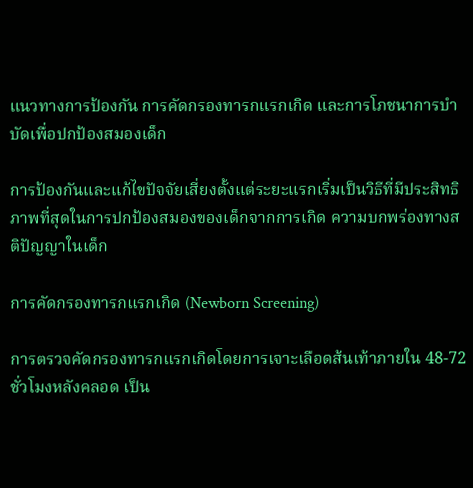แนวทางการป้องกัน การคัดกรองทารกแรกเกิด และการโภชนาการบำบัดเพื่อปกป้องสมองเด็ก

การป้องกันและแก้ไขปัจจัยเสี่ยงตั้งแต่ระยะแรกเริ่มเป็นวิธีที่มีประสิทธิภาพที่สุดในการปกป้องสมองของเด็กจากการเกิด ความบกพร่องทางสติปัญญาในเด็ก

การคัดกรองทารกแรกเกิด (Newborn Screening)

การตรวจคัดกรองทารกแรกเกิดโดยการเจาะเลือดส้นเท้าภายใน 48-72 ชั่วโมงหลังคลอด เป็น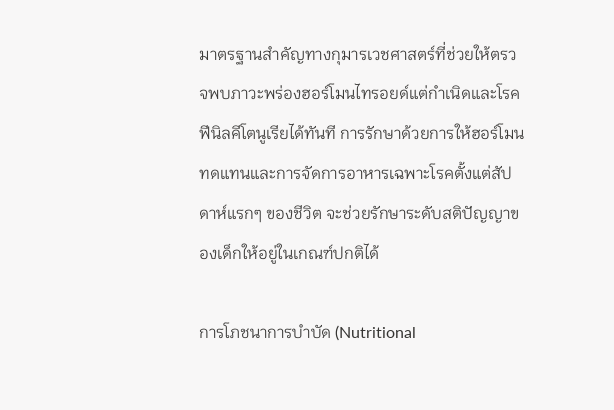มาตรฐานสำคัญทางกุมารเวชศาสตร์ที่ช่วยให้ตรวจพบภาวะพร่องฮอร์โมนไทรอยด์แต่กำเนิดและโรคฟีนิลคีโตนูเรียได้ทันที การรักษาด้วยการให้ฮอร์โมนทดแทนและการจัดการอาหารเฉพาะโรคตั้งแต่สัปดาห์แรกๆ ของชีวิต จะช่วยรักษาระดับสติปัญญาของเด็กให้อยู่ในเกณฑ์ปกติได้

การโภชนาการบำบัด (Nutritional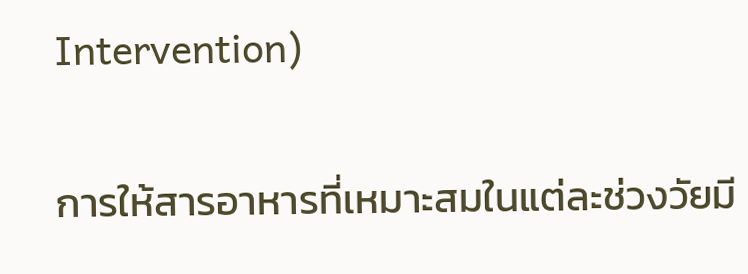Intervention)

การให้สารอาหารที่เหมาะสมในแต่ละช่วงวัยมี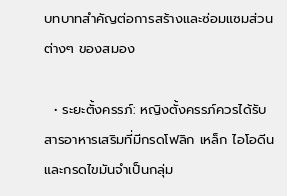บทบาทสำคัญต่อการสร้างและซ่อมแซมส่วนต่างๆ ของสมอง

  • ระยะตั้งครรภ์: หญิงตั้งครรภ์ควรได้รับสารอาหารเสริมที่มีกรดโฟลิก เหล็ก ไอโอดีน และกรดไขมันจำเป็นกลุ่ม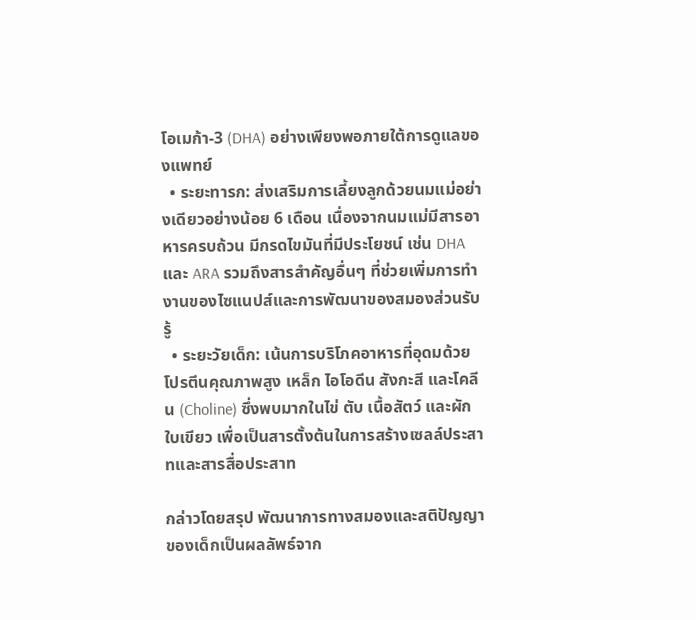โอเมก้า-3 (DHA) อย่างเพียงพอภายใต้การดูแลของแพทย์
  • ระยะทารก: ส่งเสริมการเลี้ยงลูกด้วยนมแม่อย่างเดียวอย่างน้อย 6 เดือน เนื่องจากนมแม่มีสารอาหารครบถ้วน มีกรดไขมันที่มีประโยชน์ เช่น DHA และ ARA รวมถึงสารสำคัญอื่นๆ ที่ช่วยเพิ่มการทำงานของไซแนปส์และการพัฒนาของสมองส่วนรับรู้
  • ระยะวัยเด็ก: เน้นการบริโภคอาหารที่อุดมด้วยโปรตีนคุณภาพสูง เหล็ก ไอโอดีน สังกะสี และโคลีน (Choline) ซึ่งพบมากในไข่ ตับ เนื้อสัตว์ และผักใบเขียว เพื่อเป็นสารตั้งต้นในการสร้างเซลล์ประสาทและสารสื่อประสาท

กล่าวโดยสรุป พัฒนาการทางสมองและสติปัญญาของเด็กเป็นผลลัพธ์จาก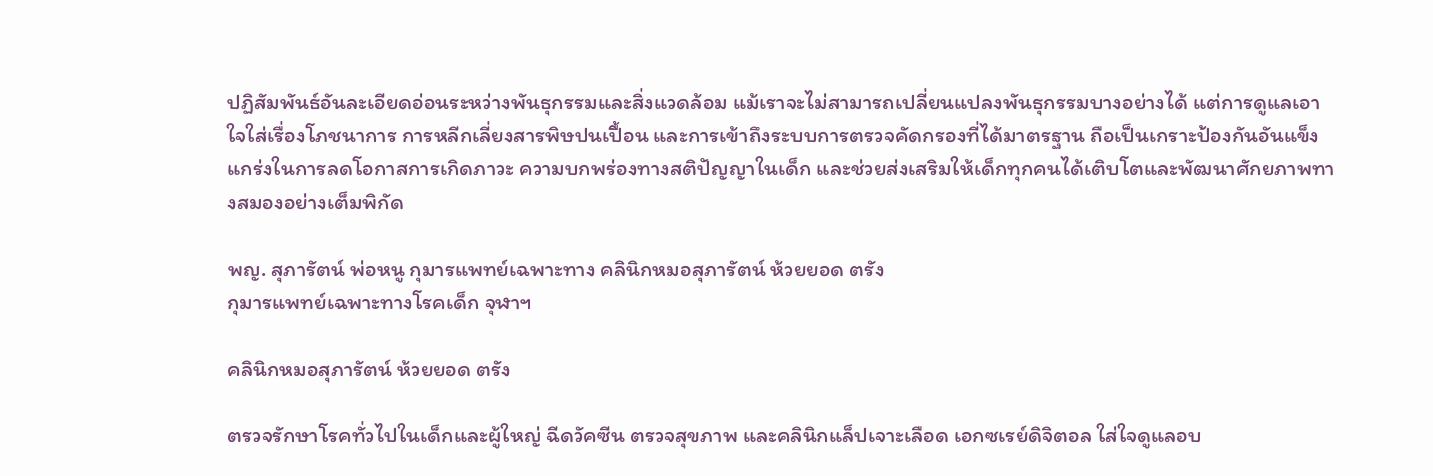ปฏิสัมพันธ์อันละเอียดอ่อนระหว่างพันธุกรรมและสิ่งแวดล้อม แม้เราจะไม่สามารถเปลี่ยนแปลงพันธุกรรมบางอย่างได้ แต่การดูแลเอาใจใส่เรื่องโภชนาการ การหลีกเลี่ยงสารพิษปนเปื้อน และการเข้าถึงระบบการตรวจคัดกรองที่ได้มาตรฐาน ถือเป็นเกราะป้องกันอันแข็งแกร่งในการลดโอกาสการเกิดภาวะ ความบกพร่องทางสติปัญญาในเด็ก และช่วยส่งเสริมให้เด็กทุกคนได้เติบโตและพัฒนาศักยภาพทางสมองอย่างเต็มพิกัด

พญ. สุภารัตน์ พ่อหนู กุมารแพทย์เฉพาะทาง คลินิกหมอสุภารัตน์ ห้วยยอด ตรัง
กุมารแพทย์เฉพาะทางโรคเด็ก จุฬาฯ

คลินิกหมอสุภารัตน์ ห้วยยอด ตรัง

ตรวจรักษาโรคทั่วไปในเด็กและผู้ใหญ่ ฉีดวัคซีน ตรวจสุขภาพ และคลินิกแล็ปเจาะเลือด เอกซเรย์ดิจิตอล ใส่ใจดูแลอบ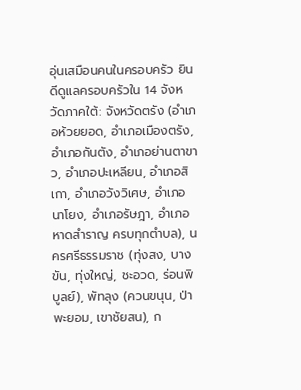อุ่นเสมือนคนในครอบครัว ยินดีดูแลครอบครัวใน 14 จังหวัดภาคใต้: จังหวัดตรัง (อำเภอห้วยยอด, อำเภอเมืองตรัง, อำเภอกันตัง, อำเภอย่านตาขาว, อำเภอปะเหลียน, อำเภอสิเกา, อำเภอวังวิเศษ, อำเภอนาโยง, อำเภอรัษฎา, อำเภอหาดสำราญ ครบทุกตำบล), นครศรีธรรมราช (ทุ่งสง, บางขัน, ทุ่งใหญ่, ชะอวด, ร่อนพิบูลย์), พัทลุง (ควนขนุน, ป่าพะยอม, เขาชัยสน), ก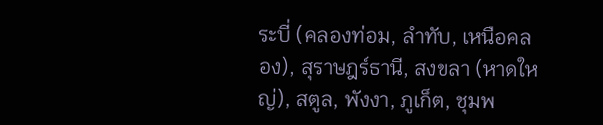ระบี่ (คลองท่อม, ลำทับ, เหนือคลอง), สุราษฎร์ธานี, สงขลา (หาดใหญ่), สตูล, พังงา, ภูเก็ต, ชุมพ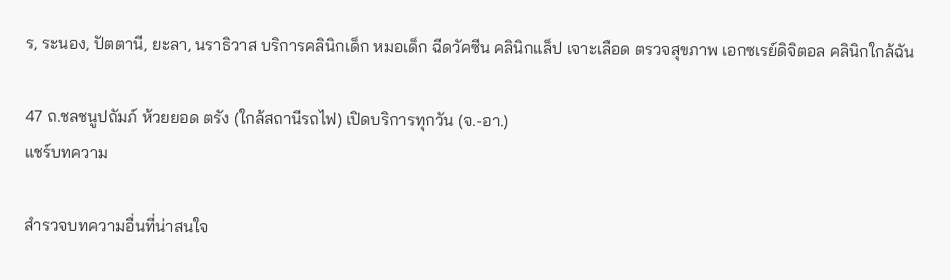ร, ระนอง, ปัตตานี, ยะลา, นราธิวาส บริการคลินิกเด็ก หมอเด็ก ฉีดวัคซีน คลินิกแล็ป เจาะเลือด ตรวจสุขภาพ เอกซเรย์ดิจิตอล คลินิกใกล้ฉัน

47 ถ.ชลชนูปถัมภ์ ห้วยยอด ตรัง (ใกล้สถานีรถไฟ) เปิดบริการทุกวัน (จ.-อา.)
แชร์บทความ

สำรวจบทความอื่นที่น่าสนใจ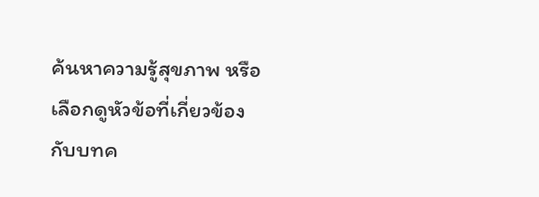ค้นหาความรู้สุขภาพ หรือเลือกดูหัวข้อที่เกี่ยวข้องกับบทค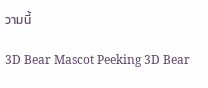วามนี้

3D Bear Mascot Peeking 3D Bear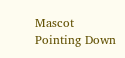Mascot Pointing Down